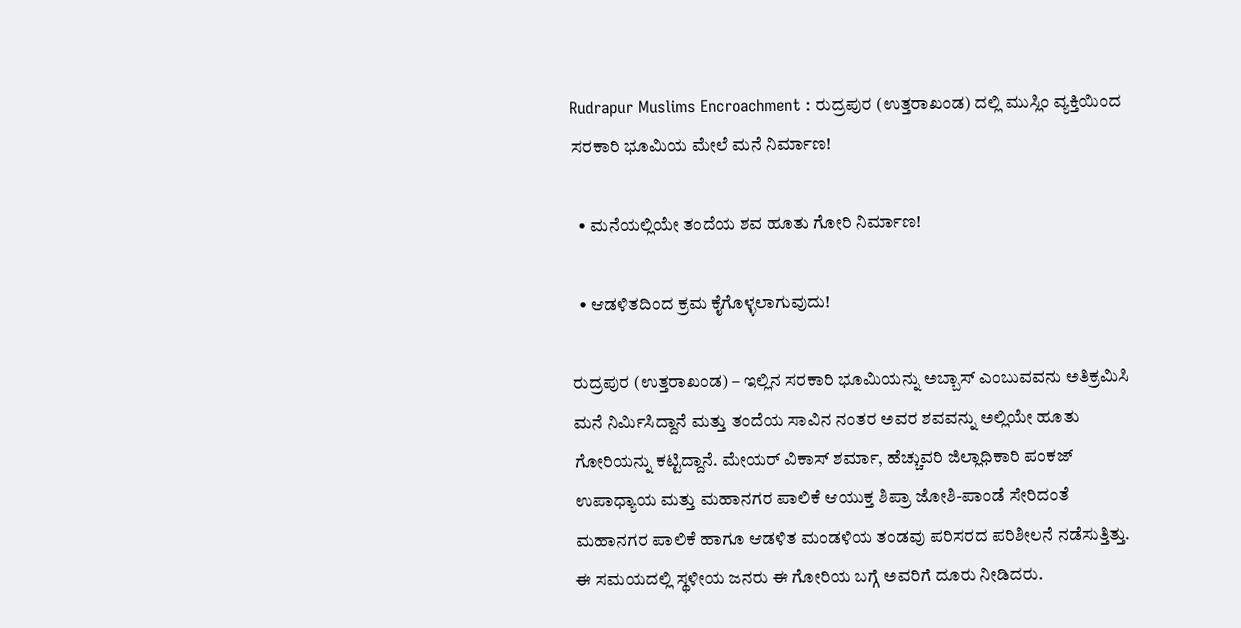Rudrapur Muslims Encroachment : ರುದ್ರಪುರ (ಉತ್ತರಾಖಂಡ) ದಲ್ಲಿ ಮುಸ್ಲಿಂ ವ್ಯಕ್ತಿಯಿಂದ ಸರಕಾರಿ ಭೂಮಿಯ ಮೇಲೆ ಮನೆ ನಿರ್ಮಾಣ!

  • ಮನೆಯಲ್ಲಿಯೇ ತಂದೆಯ ಶವ ಹೂತು ಗೋರಿ ನಿರ್ಮಾಣ!

  • ಆಡಳಿತದಿಂದ ಕ್ರಮ ಕೈಗೊಳ್ಳಲಾಗುವುದು!

ರುದ್ರಪುರ (ಉತ್ತರಾಖಂಡ) – ಇಲ್ಲಿನ ಸರಕಾರಿ ಭೂಮಿಯನ್ನು ಅಬ್ಬಾಸ್ ಎಂಬುವವನು ಅತಿಕ್ರಮಿಸಿ ಮನೆ ನಿರ್ಮಿಸಿದ್ದಾನೆ ಮತ್ತು ತಂದೆಯ ಸಾವಿನ ನಂತರ ಅವರ ಶವವನ್ನು ಅಲ್ಲಿಯೇ ಹೂತು ಗೋರಿಯನ್ನು ಕಟ್ಟಿದ್ದಾನೆ. ಮೇಯರ್ ವಿಕಾಸ್ ಶರ್ಮಾ, ಹೆಚ್ಚುವರಿ ಜಿಲ್ಲಾಧಿಕಾರಿ ಪಂಕಜ್ ಉಪಾಧ್ಯಾಯ ಮತ್ತು ಮಹಾನಗರ ಪಾಲಿಕೆ ಆಯುಕ್ತ ಶಿಪ್ರಾ ಜೋಶಿ-ಪಾಂಡೆ ಸೇರಿದಂತೆ ಮಹಾನಗರ ಪಾಲಿಕೆ ಹಾಗೂ ಆಡಳಿತ ಮಂಡಳಿಯ ತಂಡವು ಪರಿಸರದ ಪರಿಶೀಲನೆ ನಡೆಸುತ್ತಿತ್ತು. ಈ ಸಮಯದಲ್ಲಿ ಸ್ಥಳೀಯ ಜನರು ಈ ಗೋರಿಯ ಬಗ್ಗೆ ಅವರಿಗೆ ದೂರು ನೀಡಿದರು.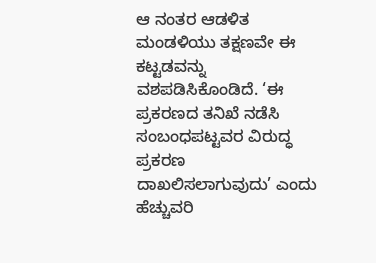ಆ ನಂತರ ಆಡಳಿತ ಮಂಡಳಿಯು ತಕ್ಷಣವೇ ಈ ಕಟ್ಟಡವನ್ನು ವಶಪಡಿಸಿಕೊಂಡಿದೆ. ‘ಈ ಪ್ರಕರಣದ ತನಿಖೆ ನಡೆಸಿ ಸಂಬಂಧಪಟ್ಟವರ ವಿರುದ್ಧ ಪ್ರಕರಣ ದಾಖಲಿಸಲಾಗುವುದು’ ಎಂದು ಹೆಚ್ಚುವರಿ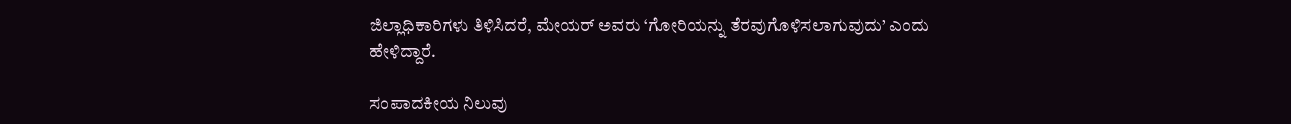ಜಿಲ್ಲಾಧಿಕಾರಿಗಳು ತಿಳಿಸಿದರೆ, ಮೇಯರ್ ಅವರು ‘ಗೋರಿಯನ್ನು ತೆರವುಗೊಳಿಸಲಾಗುವುದು’ ಎಂದು ಹೇಳಿದ್ದಾರೆ.

ಸಂಪಾದಕೀಯ ನಿಲುವು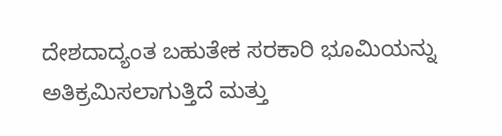ದೇಶದಾದ್ಯಂತ ಬಹುತೇಕ ಸರಕಾರಿ ಭೂಮಿಯನ್ನು ಅತಿಕ್ರಮಿಸಲಾಗುತ್ತಿದೆ ಮತ್ತು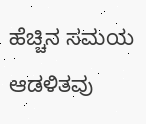ಹೆಚ್ಚಿನ ಸಮಯ ಆಡಳಿತವು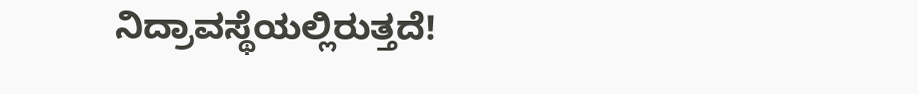ನಿದ್ರಾವಸ್ಥೆಯಲ್ಲಿರುತ್ತದೆ!